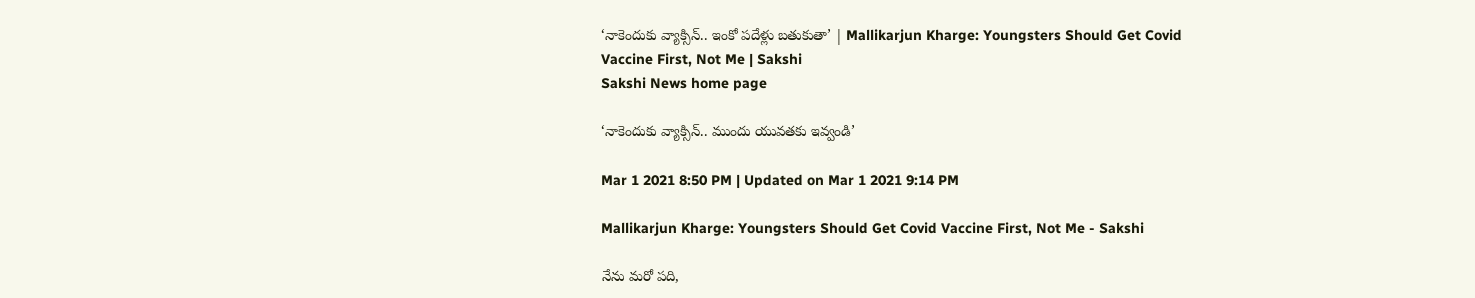‘నాకెందుకు వ్యాక్సిన్‌.. ఇంకో పదేళ్లు బతుకుతా’ | Mallikarjun Kharge: Youngsters Should Get Covid Vaccine First, Not Me | Sakshi
Sakshi News home page

‘నాకెందుకు వ్యాక్సిన్‌.. ముందు యువతకు ఇవ్వండి’

Mar 1 2021 8:50 PM | Updated on Mar 1 2021 9:14 PM

Mallikarjun Kharge: Youngsters Should Get Covid Vaccine First, Not Me - Sakshi

నేను మరో పది,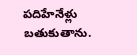పదిహేనేళ్లు బతుకుతాను.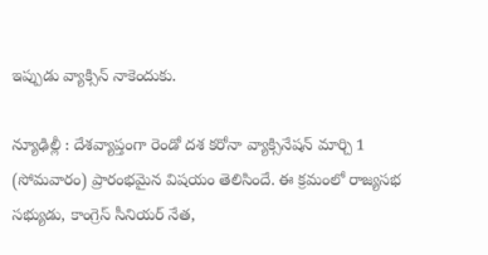ఇప్పుడు వ్యాక్సిన్‌ నాకెందుకు.

న్యూఢిల్లీ : దేశవ్యాప్తంగా రెండో దశ కరోనా వ్యాక్సినేషన్ మార్చి 1 (సోమవారం) ప్రారంభమైన విషయం తెలిసిందే. ఈ క్రమంలో రాజ్యసభ సభ్యుడు, కాంగ్రెస్‌ సీనియర్‌ నేత,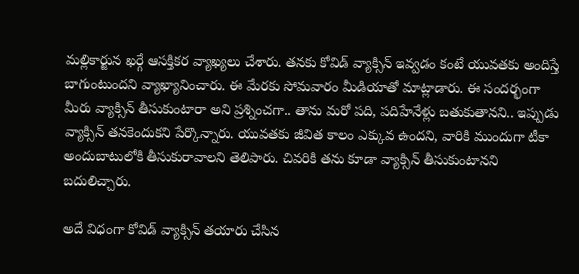మల్లికార్జున ఖర్గే ఆసక్తికర వ్యాఖ్యలు చేశారు. తనకు కోవిడ్‌ వ్యాక్సిన్‌ ఇవ్వడం కంటే యువతకు అందిస్తే బాగుంటుందని వ్యాఖ్యానించారు. ఈ మేరకు సోమవారం మీడియాతో మాట్లాడారు. ఈ సందర్భంగా మీరు వ్యాక్సిన్‌ తీసుకుంటారా అని ప్రశ్నించగా.. తాను మరో పది, పదిహేనేళ్లు బతుకుతానని.. ఇప్పుడు వ్యాక్సిన్‌ తనకెందుకని పేర్కొన్నారు. యువతకు జీవిత కాలం ఎక్కువ ఉందని, వారికి ముందుగా టీకా అందుబాటులోకి తీసుకురావాలని తెలిపారు. చివరికి తను కూడా వ్యాక్సిన్‌ తీసుకుంటానని బదులిచ్చారు.

అదే విధంగా కోవిడ్‌ వ్యాక్సిన్‌ తయారు చేసిన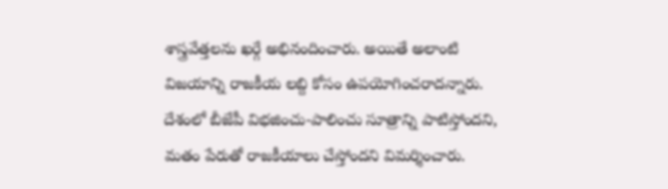శాస్త్రవేత్తలను ఖర్గే అభినందించారు. అయితే అలాంటి విజయాన్ని రాజకీయ లబ్ది కోసం ఉపయోగించరాదన్నారు. దేశంలో బీజేపీ విభజించు-పాలించు సూత్రాన్ని పాటిస్తోందని, మతం పేరుతో రాజకీయాలు చేస్తోందని విమర్శించారు.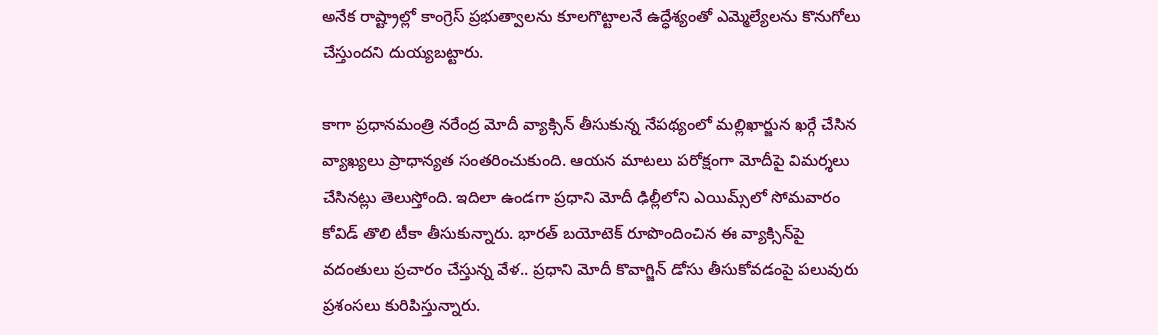అనేక రాష్ట్రాల్లో కాంగ్రెస్‌ ప్రభుత్వాలను కూలగొట్టాలనే ఉద్ధేశ్యంతో ఎమ్మెల్యేలను కొనుగోలు చేస్తుందని దుయ్యబట్టారు.

కాగా ప్రధానమంత్రి నరేంద్ర మోదీ వ్యాక్సిన్ తీసుకున్న నేపథ్యంలో మల్లిఖార్జున ఖర్గే చేసిన వ్యాఖ్యలు ప్రాధాన్యత సంతరించుకుంది. ఆయన మాటలు పరోక్షంగా మోదీపై విమర్శలు చేసినట్లు తెలుస్తోంది. ఇదిలా ఉండగా ప్రధాని మోదీ ఢిల్లీలోని ఎయిమ్స్‌లో సోమవారం కోవిడ్‌ తొలి టీకా తీసుకున్నారు. భారత్ బయోటెక్ రూపొందించిన ఈ వ్యాక్సిన్‌పై వదంతులు ప్రచారం చేస్తున్న వేళ.. ప్రధాని మోదీ కొవాగ్జిన్ డోసు తీసుకోవడంపై పలువురు ప్రశంసలు కురిపిస్తున్నారు.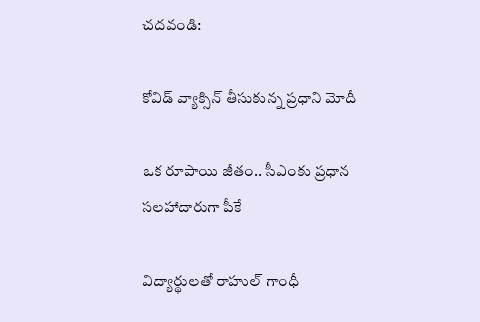చదవండి:

కోవిడ్‌ వ్యాక్సిన్‌ తీసుకున్న ప్రధాని మోదీ

ఒక రూపాయి జీతం.. సీఎం‌కు ప్రధాన సలహాదారుగా పీకే‌

విద్యార్థులతో రాహుల్‌ గాంధీ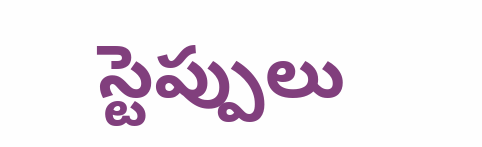స్టెప్పులు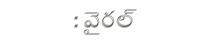: వైరల్‌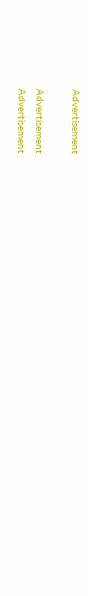Advertisement

Advertisement
Advertisement